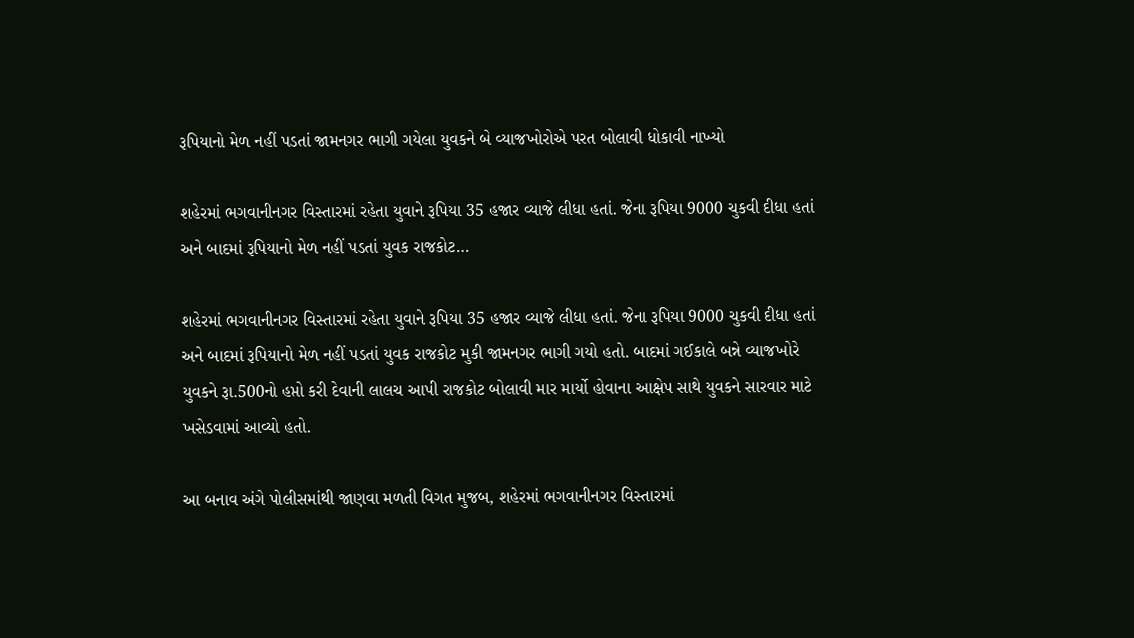રૂપિયાનો મેળ નહીં પડતાં જામનગર ભાગી ગયેલા યુવકને બે વ્યાજખોરોએ પરત બોલાવી ધોકાવી નાખ્યો

શહેરમાં ભગવાનીનગર વિસ્તારમાં રહેતા યુવાને રૂપિયા 35 હજાર વ્યાજે લીધા હતાં. જેના રૂપિયા 9000 ચુકવી દીધા હતાં અને બાદમાં રૂપિયાનો મેળ નહીં પડતાં યુવક રાજકોટ…

શહેરમાં ભગવાનીનગર વિસ્તારમાં રહેતા યુવાને રૂપિયા 35 હજાર વ્યાજે લીધા હતાં. જેના રૂપિયા 9000 ચુકવી દીધા હતાં અને બાદમાં રૂપિયાનો મેળ નહીં પડતાં યુવક રાજકોટ મુકી જામનગર ભાગી ગયો હતો. બાદમાં ગઈકાલે બન્ને વ્યાજખોરે યુવકને રૂા.500નો હપ્તો કરી દેવાની લાલચ આપી રાજકોટ બોલાવી માર માર્યો હોવાના આક્ષેપ સાથે યુવકને સારવાર માટે ખસેડવામાં આવ્યો હતો.

આ બનાવ અંગે પોલીસમાંથી જાણવા મળતી વિગત મુજબ, શહેરમાં ભગવાનીનગર વિસ્તારમાં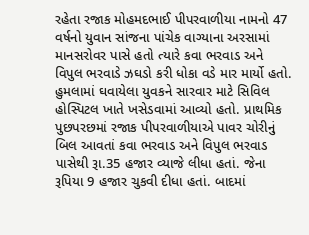રહેતા રજાક મોહમદભાઈ પીપરવાળીયા નામનો 47 વર્ષનો યુવાન સાંજના પાંચેક વાગ્યાના અરસામાં માનસરોવર પાસે હતો ત્યારે કવા ભરવાડ અને વિપુલ ભરવાડે ઝઘડો કરી ધોકા વડે માર માર્યો હતો. હુમલામાં ઘવાયેલા યુવકને સારવાર માટે સિવિલ હોસ્પિટલ ખાતે ખસેડવામાં આવ્યો હતો. પ્રાથમિક પુછપરછમાં રજાક પીપરવાળીયાએ પાવર ચોરીનું બિલ આવતાં કવા ભરવાડ અને વિપુલ ભરવાડ પાસેથી રૂા.35 હજાર વ્યાજે લીધા હતાં. જેના રૂપિયા 9 હજાર ચુકવી દીધા હતાં. બાદમાં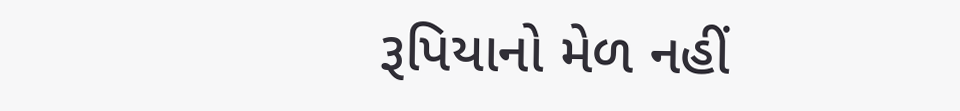રૂપિયાનો મેળ નહીં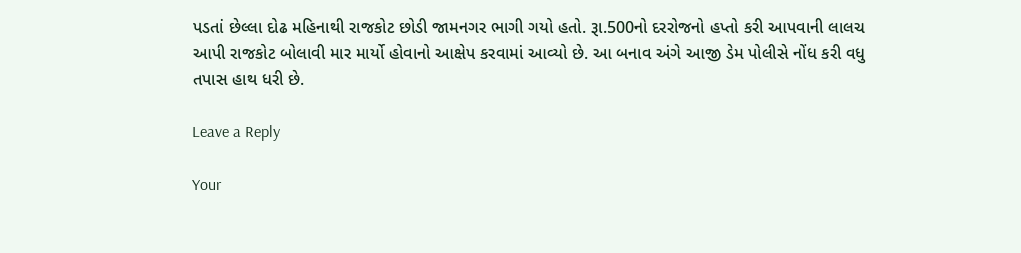પડતાં છેલ્લા દોઢ મહિનાથી રાજકોટ છોડી જામનગર ભાગી ગયો હતો. રૂા.500નો દરરોજનો હપ્તો કરી આપવાની લાલચ આપી રાજકોટ બોલાવી માર માર્યો હોવાનો આક્ષેપ કરવામાં આવ્યો છે. આ બનાવ અંગે આજી ડેમ પોલીસે નોંધ કરી વધુ તપાસ હાથ ધરી છે.

Leave a Reply

Your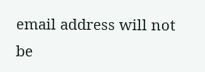email address will not be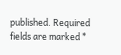published. Required fields are marked *